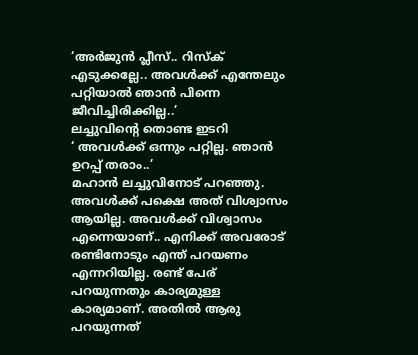‘അർജുൻ പ്ലീസ്.. റിസ്ക് എടുക്കല്ലേ.. അവൾക്ക് എന്തേലും പറ്റിയാൽ ഞാൻ പിന്നെ ജീവിച്ചിരിക്കില്ല..’
ലച്ചുവിന്റെ തൊണ്ട ഇടറി
‘ അവൾക്ക് ഒന്നും പറ്റില്ല. ഞാൻ ഉറപ്പ് തരാം..’
മഹാൻ ലച്ചുവിനോട് പറഞ്ഞു. അവൾക്ക് പക്ഷെ അത് വിശ്വാസം ആയില്ല. അവൾക്ക് വിശ്വാസം എന്നെയാണ്.. എനിക്ക് അവരോട് രണ്ടിനോടും എന്ത് പറയണം എന്നറിയില്ല. രണ്ട് പേര് പറയുന്നതും കാര്യമുള്ള കാര്യമാണ്. അതിൽ ആരു പറയുന്നത്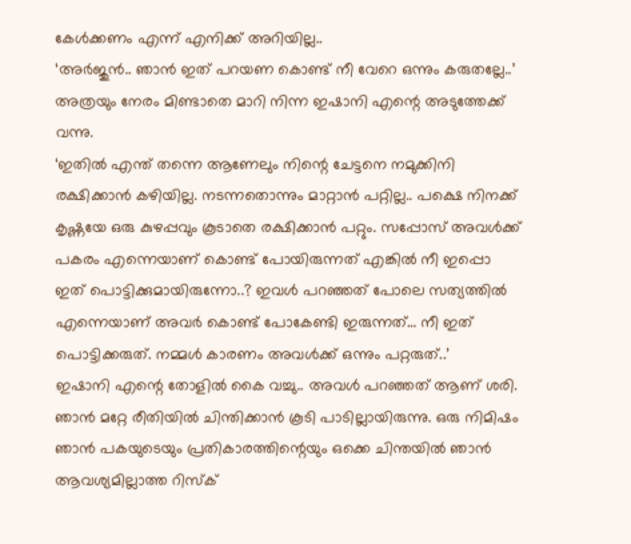കേൾക്കണം എന്ന് എനിക്ക് അറിയില്ല..
‘അർജുൻ.. ഞാൻ ഇത് പറയണ കൊണ്ട് നീ വേറെ ഒന്നും കരുതല്ലേ..’
അത്രയും നേരം മിണ്ടാതെ മാറി നിന്ന ഇഷാനി എന്റെ അടുത്തേക്ക് വന്നു.
‘ഇതിൽ എന്ത് തന്നെ ആണേലും നിന്റെ ചേട്ടനെ നമുക്കിനി രക്ഷിക്കാൻ കഴിയില്ല. നടന്നതൊന്നും മാറ്റാൻ പറ്റില്ല.. പക്ഷെ നിനക്ക് കൃഷ്ണയേ ഒരു കുഴപ്പവും കൂടാതെ രക്ഷിക്കാൻ പറ്റും. സപ്പോസ് അവൾക്ക് പകരം എന്നെയാണ് കൊണ്ട് പോയിരുന്നത് എങ്കിൽ നീ ഇപ്പൊ ഇത് പൊട്ടിക്കുമായിരുന്നോ..? ഇവൾ പറഞ്ഞത് പോലെ സത്യത്തിൽ എന്നെയാണ് അവർ കൊണ്ട് പോകേണ്ടി ഇരുന്നത്… നീ ഇത് പൊട്ടിക്കരുത്. നമ്മൾ കാരണം അവൾക്ക് ഒന്നും പറ്റരുത്..’
ഇഷാനി എന്റെ തോളിൽ കൈ വച്ചു.. അവൾ പറഞ്ഞത് ആണ് ശരി. ഞാൻ മറ്റേ രീതിയിൽ ചിന്തിക്കാൻ കൂടി പാടില്ലായിരുന്നു. ഒരു നിമിഷം ഞാൻ പകയുടെയും പ്രതികാരത്തിന്റെയും ഒക്കെ ചിന്തയിൽ ഞാൻ ആവശ്യമില്ലാത്ത റിസ്ക്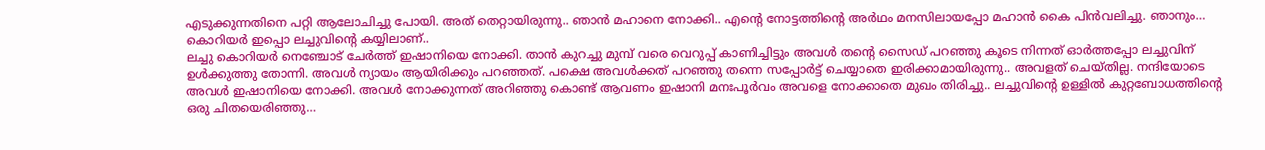എടുക്കുന്നതിനെ പറ്റി ആലോചിച്ചു പോയി. അത് തെറ്റായിരുന്നു.. ഞാൻ മഹാനെ നോക്കി.. എന്റെ നോട്ടത്തിന്റെ അർഥം മനസിലായപ്പോ മഹാൻ കൈ പിൻവലിച്ചു. ഞാനും… കൊറിയർ ഇപ്പൊ ലച്ചുവിന്റെ കയ്യിലാണ്..
ലച്ചു കൊറിയർ നെഞ്ചോട് ചേർത്ത് ഇഷാനിയെ നോക്കി. താൻ കുറച്ചു മുമ്പ് വരെ വെറുപ്പ് കാണിച്ചിട്ടും അവൾ തന്റെ സൈഡ് പറഞ്ഞു കൂടെ നിന്നത് ഓർത്തപ്പോ ലച്ചുവിന് ഉൾക്കുത്തു തോന്നി. അവൾ ന്യായം ആയിരിക്കും പറഞ്ഞത്. പക്ഷെ അവൾക്കത് പറഞ്ഞു തന്നെ സപ്പോർട്ട് ചെയ്യാതെ ഇരിക്കാമായിരുന്നു.. അവളത് ചെയ്തില്ല. നന്ദിയോടെ അവൾ ഇഷാനിയെ നോക്കി. അവൾ നോക്കുന്നത് അറിഞ്ഞു കൊണ്ട് ആവണം ഇഷാനി മനഃപൂർവം അവളെ നോക്കാതെ മുഖം തിരിച്ചു.. ലച്ചുവിന്റെ ഉള്ളിൽ കുറ്റബോധത്തിന്റെ ഒരു ചിതയെരിഞ്ഞു…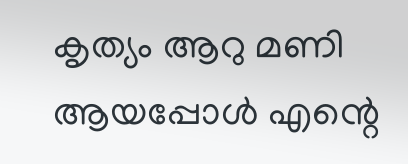കൃത്യം ആറു മണി ആയപ്പോൾ എന്റെ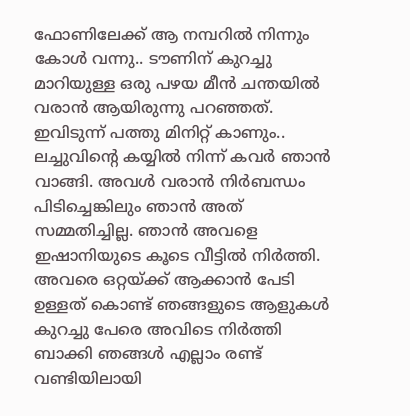ഫോണിലേക്ക് ആ നമ്പറിൽ നിന്നും കോൾ വന്നു.. ടൗണിന് കുറച്ചു മാറിയുള്ള ഒരു പഴയ മീൻ ചന്തയിൽ വരാൻ ആയിരുന്നു പറഞ്ഞത്. ഇവിടുന്ന് പത്തു മിനിറ്റ് കാണും.. ലച്ചുവിന്റെ കയ്യിൽ നിന്ന് കവർ ഞാൻ വാങ്ങി. അവൾ വരാൻ നിർബന്ധം പിടിച്ചെങ്കിലും ഞാൻ അത് സമ്മതിച്ചില്ല. ഞാൻ അവളെ ഇഷാനിയുടെ കൂടെ വീട്ടിൽ നിർത്തി. അവരെ ഒറ്റയ്ക്ക് ആക്കാൻ പേടി ഉള്ളത് കൊണ്ട് ഞങ്ങളുടെ ആളുകൾ കുറച്ചു പേരെ അവിടെ നിർത്തി ബാക്കി ഞങ്ങൾ എല്ലാം രണ്ട് വണ്ടിയിലായി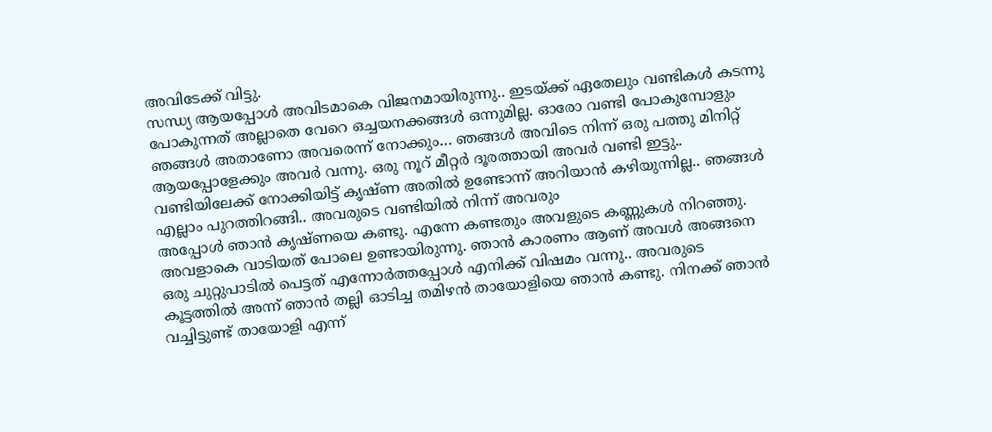അവിടേക്ക് വിട്ടു.
സന്ധ്യ ആയപ്പോൾ അവിടമാകെ വിജനമായിരുന്നു.. ഇടയ്ക്ക് ഏതേലും വണ്ടികൾ കടന്നു പോകുന്നത് അല്ലാതെ വേറെ ഒച്ചയനക്കങ്ങൾ ഒന്നുമില്ല. ഓരോ വണ്ടി പോകുമ്പോളും ഞങ്ങൾ അതാണോ അവരെന്ന് നോക്കും… ഞങ്ങൾ അവിടെ നിന്ന് ഒരു പത്തു മിനിറ്റ് ആയപ്പോളേക്കും അവർ വന്നു. ഒരു നൂറ് മീറ്റർ ദൂരത്തായി അവർ വണ്ടി ഇട്ടു.. വണ്ടിയിലേക്ക് നോക്കിയിട്ട് കൃഷ്ണ അതിൽ ഉണ്ടോന്ന് അറിയാൻ കഴിയുന്നില്ല.. ഞങ്ങൾ എല്ലാം പുറത്തിറങ്ങി.. അവരുടെ വണ്ടിയിൽ നിന്ന് അവരും
അപ്പോൾ ഞാൻ കൃഷ്ണയെ കണ്ടു. എന്നേ കണ്ടതും അവളുടെ കണ്ണുകൾ നിറഞ്ഞു. അവളാകെ വാടിയത് പോലെ ഉണ്ടായിരുന്നു. ഞാൻ കാരണം ആണ് അവൾ അങ്ങനെ ഒരു ചുറ്റുപാടിൽ പെട്ടത് എന്നോർത്തപ്പോൾ എനിക്ക് വിഷമം വന്നു.. അവരുടെ കൂട്ടത്തിൽ അന്ന് ഞാൻ തല്ലി ഓടിച്ച തമിഴൻ തായോളിയെ ഞാൻ കണ്ടു. നിനക്ക് ഞാൻ വച്ചിട്ടുണ്ട് തായോളി എന്ന്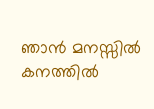ഞാൻ മനസ്സിൽ കനത്തിൽ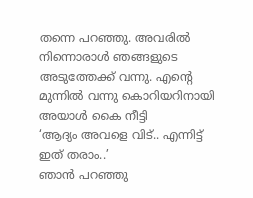തന്നെ പറഞ്ഞു. അവരിൽ നിന്നൊരാൾ ഞങ്ങളുടെ അടുത്തേക്ക് വന്നു. എന്റെ മുന്നിൽ വന്നു കൊറിയറിനായി അയാൾ കൈ നീട്ടി
‘ആദ്യം അവളെ വിട്.. എന്നിട്ട് ഇത് തരാം..’
ഞാൻ പറഞ്ഞു